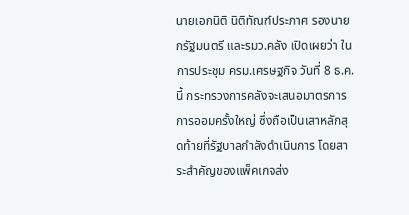นายเอกนิติ นิติทัณฑ์ประภาศ รองนายกรัฐมนตรี และรมว.คลัง เปิดเผยว่า ในการประชุม ครม.เศรษฐกิจ วันที่ 8 ธ.ค.นี้ กระทรวงการคลังจะเสนอมาตรการการออมครั้งใหญ่ ซึ่งถือเป็นเสาหลักสุดท้ายที่รัฐบาลกำลังดำเนินการ โดยสาระสำคัญของแพ็คเกจส่ง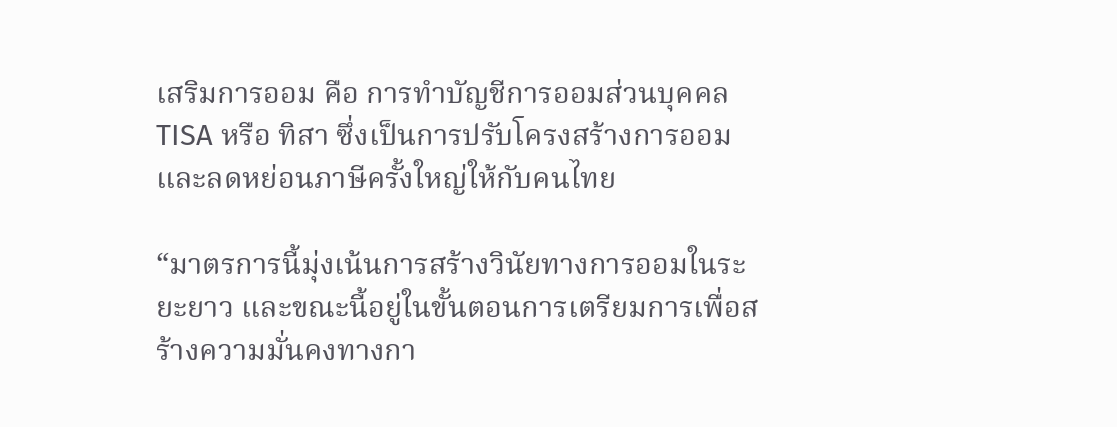เสริมการออม คือ การทำบัญชีการออมส่วนบุคคล TISA หรือ ทิสา ซึ่งเป็นการปรับโครงสร้างการออม และลดหย่อนภาษีครั้งใหญ่ให้กับคนไทย

“มาตรการนี้มุ่งเน้นการสร้างวินัยทางการออมในระยะยาว และขณะนี้อยู่ในขั้นตอนการเตรียมการเพื่อสร้างความมั่นคงทางกา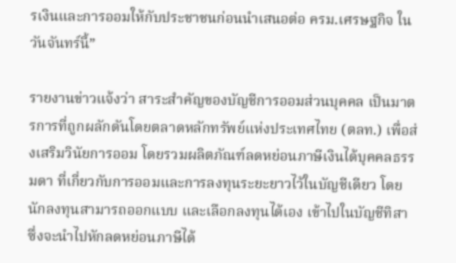รเงินและการออมให้กับประชาชนก่อนนำเสนอต่อ ครม.เศรษฐกิจ ในวันจันทร์นี้”

รายงานข่าวแจ้งว่า สาระสำคัญของบัญชีการออมส่วนบุคคล เป็นมาตรการที่ถูกผลักดันโดยตลาดหลักทรัพย์แห่งประเทศไทย (ตลท.) เพื่อส่งเสริมวินัยการออม โดยรวมผลิตภัณฑ์ลดหย่อนภาษีเงินได้บุคคลธรรมดา ที่เกี่ยวกับการออมและการลงทุนระยะยาวไว้ในบัญชีเดียว โดยนักลงทุนสามารถออกแบบ และเลือกลงทุนได้เอง เข้าไปในบัญชีทิสา ซึ่งจะนำไปหักลดหย่อนภาษีได้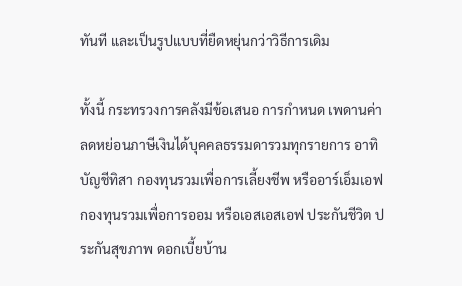ทันที และเป็นรูปแบบที่ยืดหยุ่นกว่าวิธีการเดิม

ทั้งนี้ กระทรวงการคลังมีข้อเสนอ การกำหนด เพดานค่าลดหย่อนภาษีเงินได้บุคคลธรรมดารวมทุกรายการ อาทิ บัญชีทิสา กองทุนรวมเพื่อการเลี้ยงชีพ หรืออาร์เอ็มเอฟ กองทุนรวมเพื่อการออม หรือเอสเอสเอฟ ประกันชีวิต ประกันสุขภาพ ดอกเบี้ยบ้าน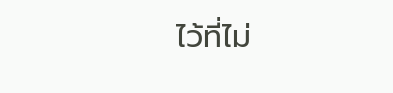ไว้ที่ไม่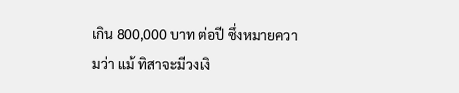เกิน 800,000 บาท ต่อปี ซึ่งหมายความว่า แม้ ทิสาจะมีวงเงิ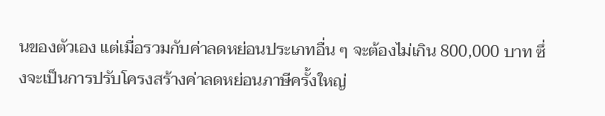นของตัวเอง แต่เมื่อรวมกับค่าลดหย่อนประเภทอื่น ๆ จะต้องไม่เกิน 800,000 บาท ซึ่งจะเป็นการปรับโครงสร้างค่าลดหย่อนภาษีครั้งใหญ่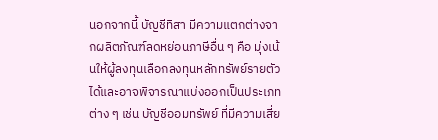นอกจากนี้ บัญชีทิสา มีความแตกต่างจากผลิตภัณฑ์ลดหย่อนภาษีอื่น ๆ คือ มุ่งเน้นให้ผู้ลงทุนเลือกลงทุนหลักทรัพย์รายตัวได้และอาจพิจารณาแบ่งออกเป็นประเภทต่าง ๆ เช่น บัญชีออมทรัพย์ ที่มีความเสี่ย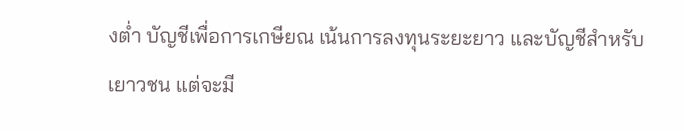งต่ำ บัญชีเพื่อการเกษียณ เน้นการลงทุนระยะยาว และบัญชีสำหรับเยาวชน แต่จะมี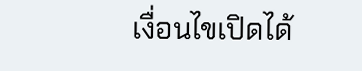เงื่อนไขเปิดได้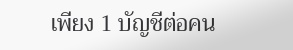เพียง 1 บัญชีต่อคน